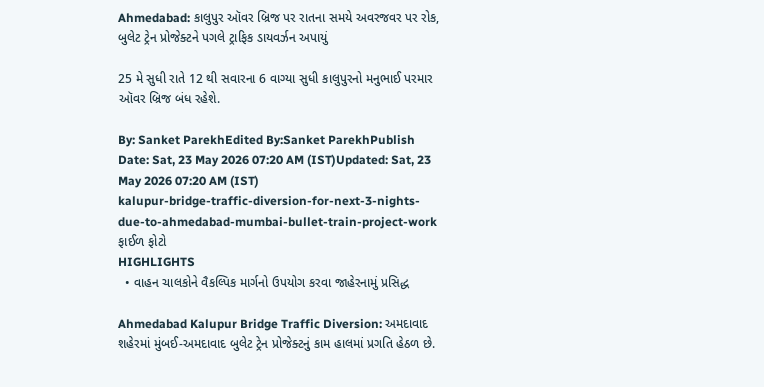Ahmedabad: કાલુપુર ઑવર બ્રિજ પર રાતના સમયે અવરજવર પર રોક, બુલેટ ટ્રેન પ્રોજેક્ટને પગલે ટ્રાફિક ડાયવર્ઝન અપાયું

25 મે સુધી રાતે 12 થી સવારના 6 વાગ્યા સુધી કાલુપુરનો મનુભાઈ પરમાર ઑવર બ્રિજ બંધ રહેશે.

By: Sanket ParekhEdited By:Sanket ParekhPublish Date: Sat, 23 May 2026 07:20 AM (IST)Updated: Sat, 23 May 2026 07:20 AM (IST)
kalupur-bridge-traffic-diversion-for-next-3-nights-due-to-ahmedabad-mumbai-bullet-train-project-work
ફાઈળ ફોટો
HIGHLIGHTS
  • વાહન ચાલકોને વૈકલ્પિક માર્ગનો ઉપયોગ કરવા જાહેરનામું પ્રસિદ્ધ

Ahmedabad Kalupur Bridge Traffic Diversion: અમદાવાદ શહેરમાં મુંબઈ-અમદાવાદ બુલેટ ટ્રેન પ્રોજેક્ટનું કામ હાલમાં પ્રગતિ હેઠળ છે.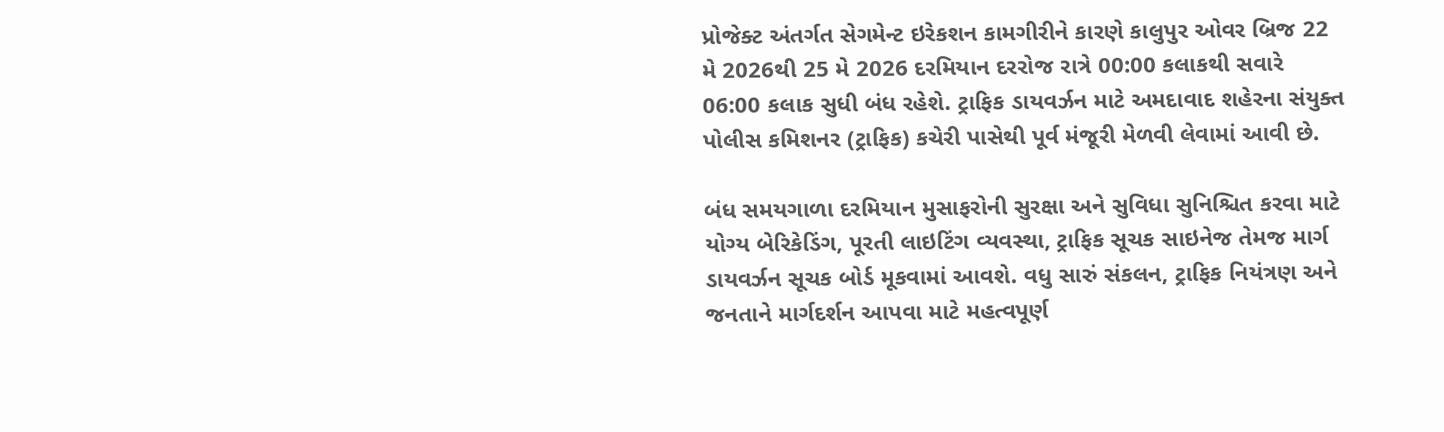પ્રોજેક્ટ અંતર્ગત સેગમેન્ટ ઇરેકશન કામગીરીને કારણે કાલુપુર ઓવર બ્રિજ 22 મે 2026થી 25 મે 2026 દરમિયાન દરરોજ રાત્રે 00:00 કલાકથી સવારે 06:00 કલાક સુધી બંધ રહેશે. ટ્રાફિક ડાયવર્ઝન માટે અમદાવાદ શહેરના સંયુક્ત પોલીસ કમિશનર (ટ્રાફિક) કચેરી પાસેથી પૂર્વ મંજૂરી મેળવી લેવામાં આવી છે.

બંધ સમયગાળા દરમિયાન મુસાફરોની સુરક્ષા અને સુવિધા સુનિશ્ચિત કરવા માટે યોગ્ય બેરિકેડિંગ, પૂરતી લાઇટિંગ વ્યવસ્થા, ટ્રાફિક સૂચક સાઇનેજ તેમજ માર્ગ ડાયવર્ઝન સૂચક બોર્ડ મૂકવામાં આવશે. વધુ સારું સંકલન, ટ્રાફિક નિયંત્રણ અને જનતાને માર્ગદર્શન આપવા માટે મહત્વપૂર્ણ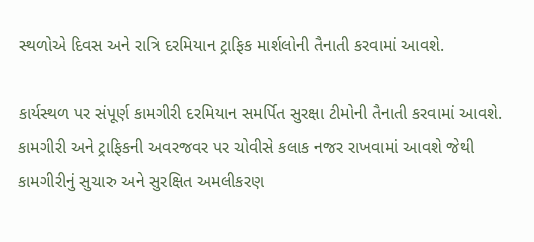સ્થળોએ દિવસ અને રાત્રિ દરમિયાન ટ્રાફિક માર્શલોની તૈનાતી કરવામાં આવશે.

કાર્યસ્થળ પર સંપૂર્ણ કામગીરી દરમિયાન સમર્પિત સુરક્ષા ટીમોની તૈનાતી કરવામાં આવશે. કામગીરી અને ટ્રાફિકની અવરજવર પર ચોવીસે કલાક નજર રાખવામાં આવશે જેથી કામગીરીનું સુચારુ અને સુરક્ષિત અમલીકરણ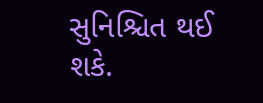સુનિશ્ચિત થઈ શકે.